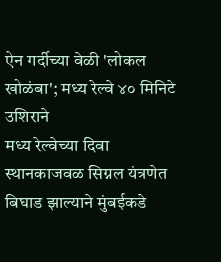ऐन गर्दीच्या वेळी 'लोकल खोळंबा'; मध्य रेल्वे ४० मिनिटे उशिराने
मध्य रेल्वेच्या दिवा स्थानकाजवळ सिग्नल यंत्रणेत बिघाड झाल्याने मुंबईकडे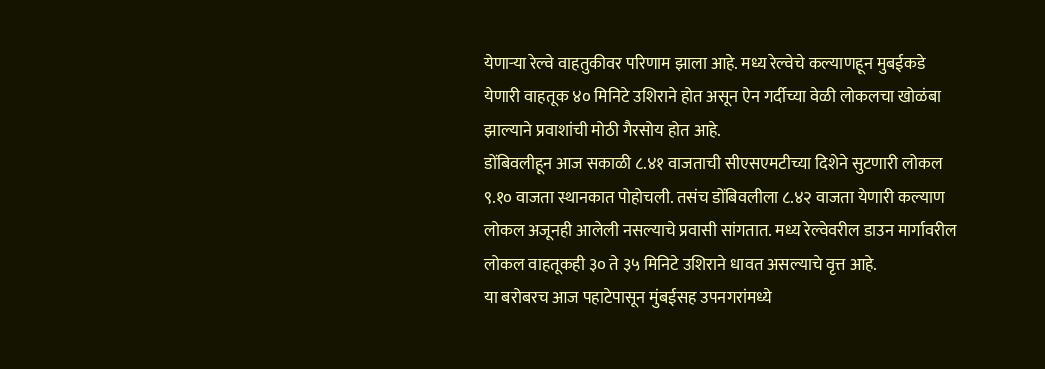येणाऱ्या रेल्वे वाहतुकीवर परिणाम झाला आहे. मध्य रेल्वेचे कल्याणहून मुबईकडे येणारी वाहतूक ४० मिनिटे उशिराने होत असून ऐन गर्दीच्या वेळी लोकलचा खोळंबा झाल्याने प्रवाशांची मोठी गैरसोय होत आहे.
डोंबिवलीहून आज सकाळी ८.४१ वाजताची सीएसएमटीच्या दिशेने सुटणारी लोकल ९.१० वाजता स्थानकात पोहोचली. तसंच डोंबिवलीला ८.४२ वाजता येणारी कल्याण लोकल अजूनही आलेली नसल्याचे प्रवासी सांगतात. मध्य रेल्वेवरील डाउन मार्गावरील लोकल वाहतूकही ३० ते ३५ मिनिटे उशिराने धावत असल्याचे वृत्त आहे.
या बरोबरच आज पहाटेपासून मुंबईसह उपनगरांमध्ये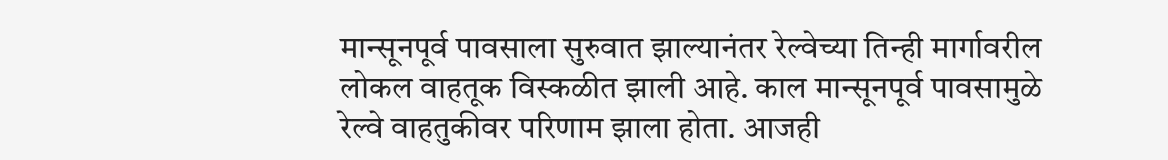मान्सूनपूर्व पावसाला सुरुवात झाल्यानंतर रेल्वेच्या तिन्ही मार्गावरील लोकल वाहतूक विस्कळीत झाली आहे. काल मान्सूनपूर्व पावसामुळे रेल्वे वाहतुकीवर परिणाम झाला होता. आजही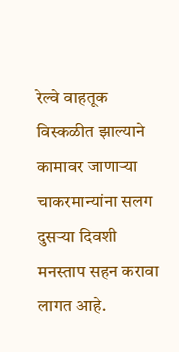रेल्वे वाहतूक विस्कळीत झाल्याने कामावर जाणाऱ्या चाकरमान्यांना सलग दुसऱ्या दिवशी मनस्ताप सहन करावा लागत आहे.